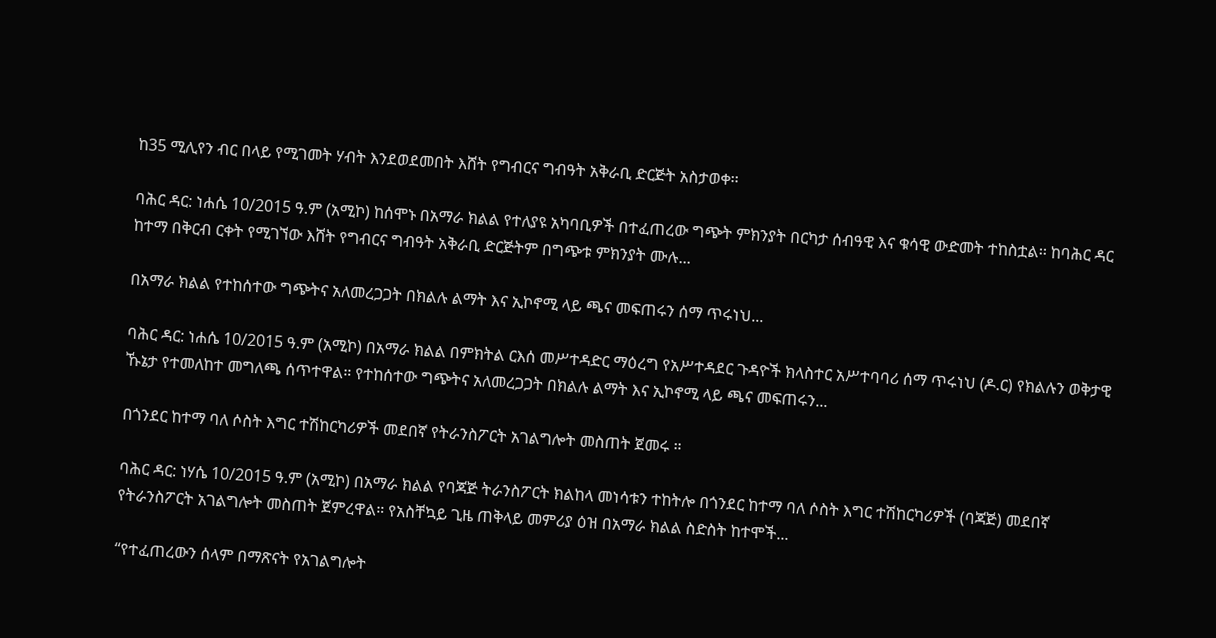ከ35 ሚሊየን ብር በላይ የሚገመት ሃብት እንደወደመበት እሸት የግብርና ግብዓት አቅራቢ ድርጅት አስታወቀ፡፡

ባሕር ዳር: ነሐሴ 10/2015 ዓ.ም (አሚኮ) ከሰሞኑ በአማራ ክልል የተለያዩ አካባቢዎች በተፈጠረው ግጭት ምክንያት በርካታ ሰብዓዊ እና ቁሳዊ ውድመት ተከስቷል፡፡ ከባሕር ዳር ከተማ በቅርብ ርቀት የሚገኘው እሸት የግብርና ግብዓት አቅራቢ ድርጅትም በግጭቱ ምክንያት ሙሉ...

በአማራ ክልል የተከሰተው ግጭትና አለመረጋጋት በክልሉ ልማት እና ኢኮኖሚ ላይ ጫና መፍጠሩን ሰማ ጥሩነህ...

ባሕር ዳር: ነሐሴ 10/2015 ዓ.ም (አሚኮ) በአማራ ክልል በምክትል ርእሰ መሥተዳድር ማዕረግ የአሥተዳደር ጉዳዮች ክላስተር አሥተባባሪ ሰማ ጥሩነህ (ዶ.ር) የክልሉን ወቅታዊ ኹኔታ የተመለከተ መግለጫ ሰጥተዋል። የተከሰተው ግጭትና አለመረጋጋት በክልሉ ልማት እና ኢኮኖሚ ላይ ጫና መፍጠሩን...

በጎንደር ከተማ ባለ ሶስት እግር ተሽከርካሪዎች መደበኛ የትራንስፖርት አገልግሎት መስጠት ጀመሩ ።

ባሕር ዳር: ነሃሴ 10/2015 ዓ.ም (አሚኮ) በአማራ ክልል የባጃጅ ትራንስፖርት ክልከላ መነሳቱን ተከትሎ በጎንደር ከተማ ባለ ሶስት እግር ተሽከርካሪዎች (ባጃጅ) መደበኛ የትራንስፖርት አገልግሎት መስጠት ጀምረዋል። የአስቸኳይ ጊዜ ጠቅላይ መምሪያ ዕዝ በአማራ ክልል ስድስት ከተሞች...

“የተፈጠረውን ሰላም በማጽናት የአገልግሎት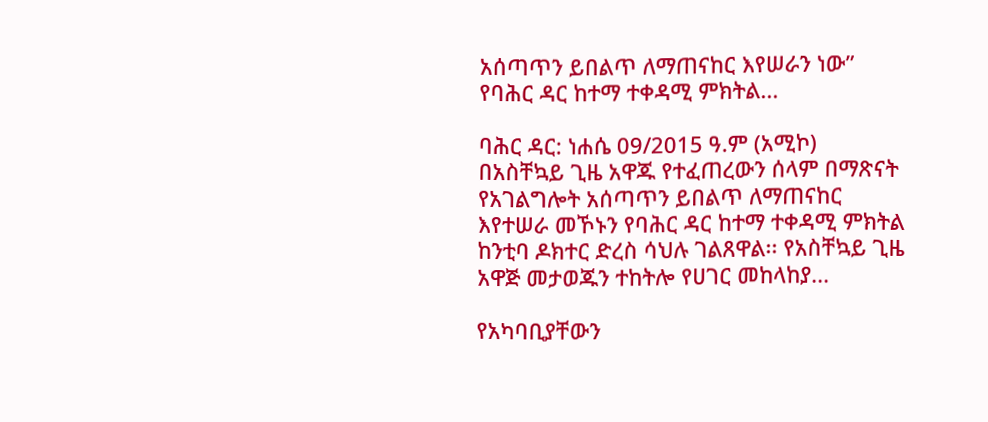አሰጣጥን ይበልጥ ለማጠናከር እየሠራን ነው” የባሕር ዳር ከተማ ተቀዳሚ ምክትል...

ባሕር ዳር: ነሐሴ 09/2015 ዓ.ም (አሚኮ) በአስቸኳይ ጊዜ አዋጁ የተፈጠረውን ሰላም በማጽናት የአገልግሎት አሰጣጥን ይበልጥ ለማጠናከር እየተሠራ መኾኑን የባሕር ዳር ከተማ ተቀዳሚ ምክትል ከንቲባ ዶክተር ድረስ ሳህሉ ገልጸዋል፡፡ የአስቸኳይ ጊዜ አዋጅ መታወጁን ተከትሎ የሀገር መከላከያ...

የአካባቢያቸውን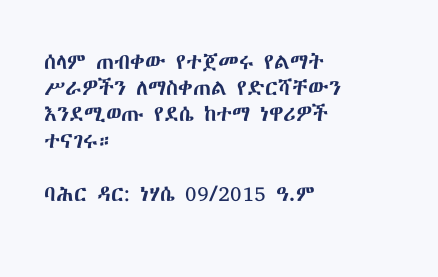ሰላም ጠብቀው የተጀመሩ የልማት ሥራዎችን ለማስቀጠል የድርሻቸውን እንደሚወጡ የደሴ ከተማ ነዋሪዎች ተናገሩ።

ባሕር ዳር: ነሃሴ 09/2015 ዓ.ም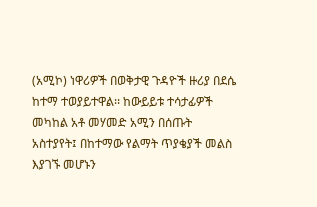(አሚኮ) ነዋሪዎች በወቅታዊ ጉዳዮች ዙሪያ በደሴ ከተማ ተወያይተዋል፡፡ ከውይይቱ ተሳታፊዎች መካከል አቶ መሃመድ አሚን በሰጡት አስተያየት፤ በከተማው የልማት ጥያቄያች መልስ እያገኙ መሆኑን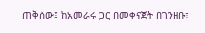ጠቅሰው፤ ከአመራሩ ጋር በመቀናጀት በገንዘቡ፣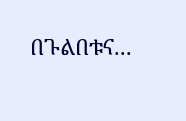በጉልበቱና...